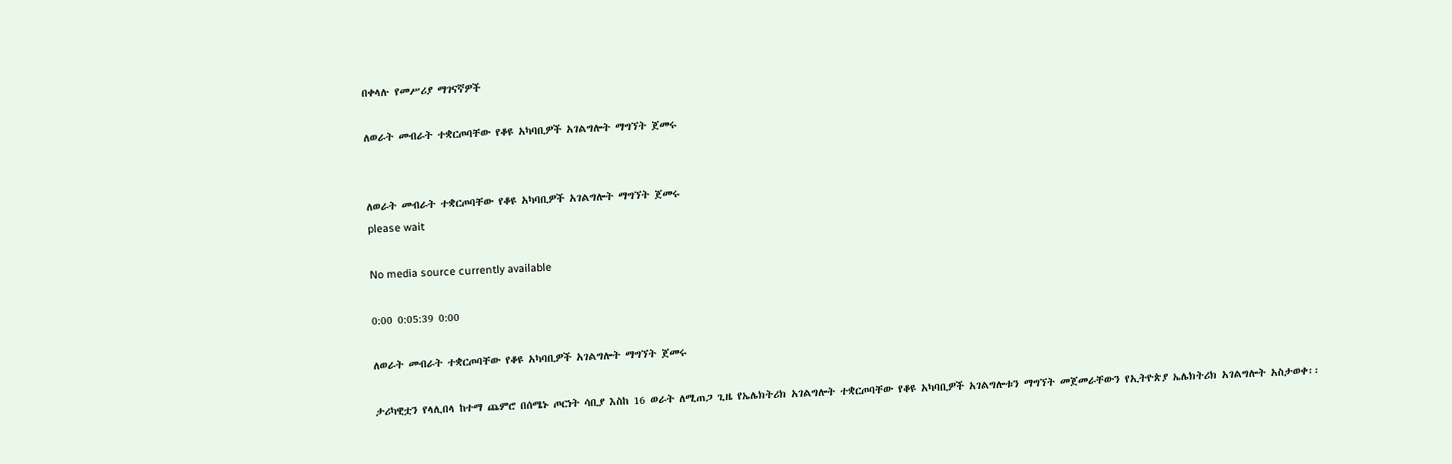በቀላሉ የመሥሪያ ማገናኛዎች

ለወራት መብራት ተቋርጦባቸው የቆዩ አካባቢዎች አገልግሎት ማግኘት ጀመሩ


ለወራት መብራት ተቋርጦባቸው የቆዩ አካባቢዎች አገልግሎት ማግኘት ጀመሩ
please wait

No media source currently available

0:00 0:05:39 0:00

ለወራት መብራት ተቋርጦባቸው የቆዩ አካባቢዎች አገልግሎት ማግኘት ጀመሩ

ታሪካዊቷን የላሊበላ ከተማ ጨምሮ በሰሜኑ ጦርነት ሳቢያ እስከ 16 ወራት ለሚጠጋ ጊዜ የኤሌክትሪክ አገልግሎት ተቋርጦባቸው የቆዩ አካባቢዎች አገልግሎቱን ማግኘት መጀመራቸውን የኢትዮጵያ ኤሌክትሪክ አገልግሎት አስታወቀ፡፡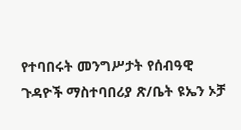የተባበሩት መንግሥታት የሰብዓዊ ጉዳዮች ማስተባበሪያ ጽ/ቤት ዩኤን ኦቻ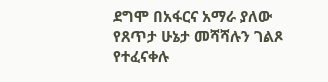ደግሞ በአፋርና አማራ ያለው የጸጥታ ሁኔታ መሻሻሉን ገልጾ የተፈናቀሉ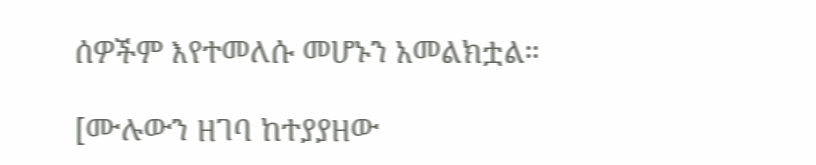ሰዎችም እየተመለሱ መሆኑን አመልክቷል።

[ሙሉውን ዘገባ ከተያያዘው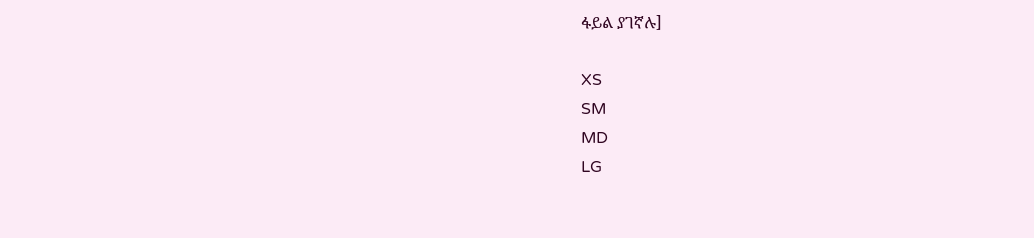ፋይል ያገኛሉ]

XS
SM
MD
LG